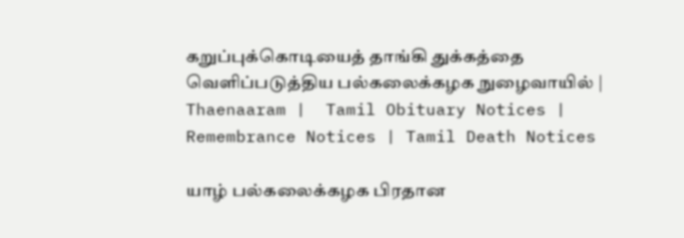கறுப்புக்கொடியைத் தாங்கி துக்கத்தை வெளிப்படுத்திய பல்கலைக்கழக நுழைவாயில் | Thaenaaram |  Tamil Obituary Notices | Remembrance Notices | Tamil Death Notices

யாழ் பல்கலைக்கழக பிரதான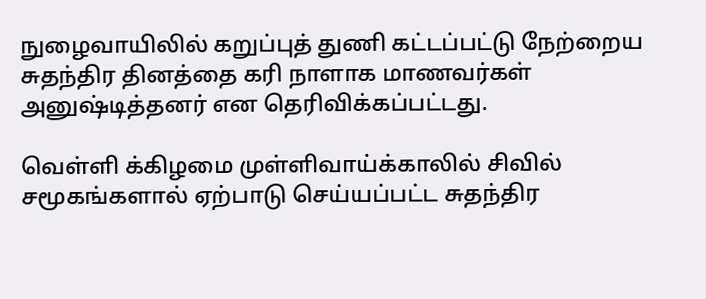நுழைவாயிலில் கறுப்புத் துணி கட்டப்பட்டு நேற்றைய சுதந்திர தினத்தை கரி நாளாக மாணவர்கள் அனுஷ்டித்தனர் என தெரிவிக்கப்பட்டது.

வெள்ளி க்கிழமை முள்ளிவாய்க்காலில் சிவில் சமூகங்களால் ஏற்பாடு செய்யப்பட்ட சுதந்திர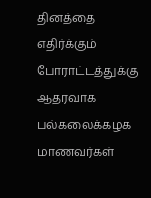தினத்தை எதிர்க்கும் போராட்டத்துக்கு ஆதரவாக பல்கலைக்கழக மாணவர்கள்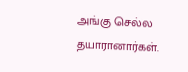அங்கு செல்ல தயாரானார்கள்.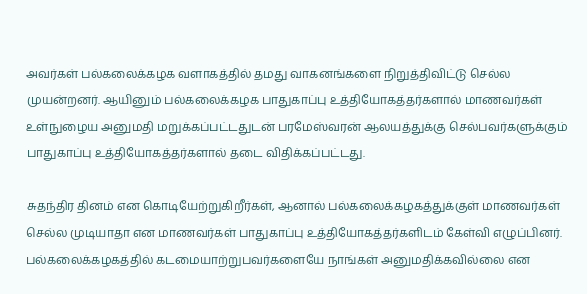அவர்கள் பல்கலைக்கழக வளாகத்தில் தமது வாகனங்களை நிறுத்திவிட்டு செல்ல முயன்றனர். ஆயினும் பல்கலைக்கழக பாதுகாப்பு உத்தியோகத்தர்களால் மாணவர்கள் உள்நுழைய அனுமதி மறுக்கப்பட்டதுடன் பரமேஸ்வரன் ஆலயத்துக்கு செல்பவர்களுக்கும் பாதுகாப்பு உத்தியோகத்தர்களால் தடை விதிக்கப்பட்டது.

சுதந்திர தினம் என கொடியேற்றுகிறீர்கள், ஆனால் பல்கலைக்கழகத்துக்குள் மாணவர்கள் செல்ல முடியாதா என மாணவர்கள் பாதுகாப்பு உத்தியோகத்தர்களிடம் கேள்வி எழுப்பினர். பல்கலைக்கழகத்தில் கடமையாற்றுபவர்களையே நாங்கள் அனுமதிக்கவில்லை என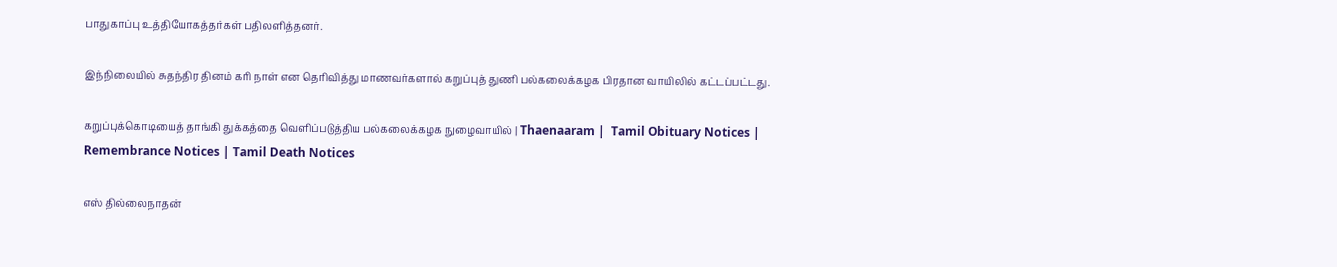பாதுகாப்பு உத்தியோகத்தர்கள் பதிலளித்தனர்.

இந்நிலையில் சுதந்திர தினம் கரி நாள் என தெரிவித்து மாணவர்களால் கறுப்புத் துணி பல்கலைக்கழக பிரதான வாயிலில் கட்டப்பட்டது.

கறுப்புக்கொடியைத் தாங்கி துக்கத்தை வெளிப்படுத்திய பல்கலைக்கழக நுழைவாயில் | Thaenaaram |  Tamil Obituary Notices | Remembrance Notices | Tamil Death Notices

எஸ் தில்லைநாதன்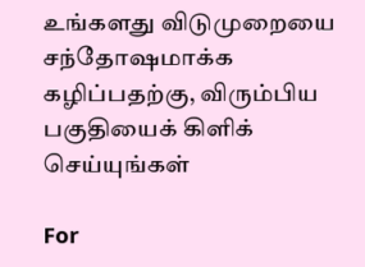உங்களது விடுமுறையை சந்தோஷமாக்க கழிப்பதற்கு, விரும்பிய பகுதியைக் கிளிக் செய்யுங்கள்

For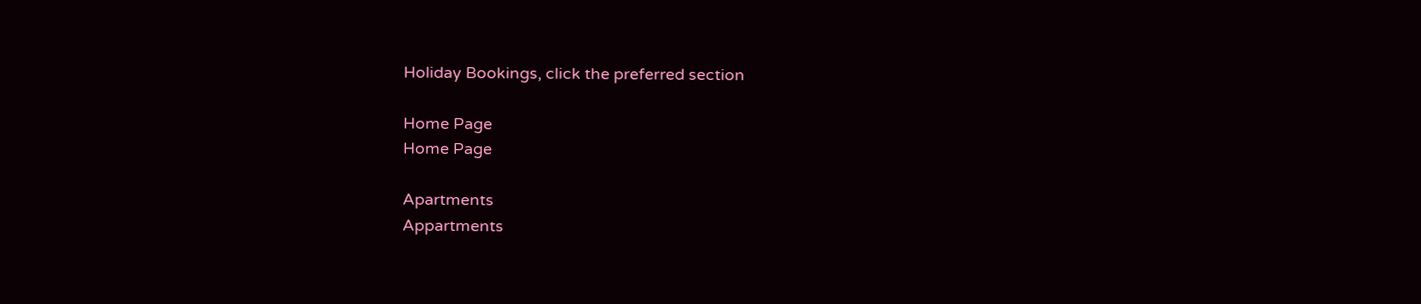Holiday Bookings, click the preferred section

Home Page
Home Page

Apartments
Appartments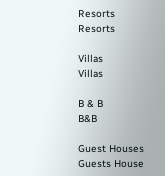Resorts
Resorts

Villas
Villas

B & B
B&B

Guest Houses
Guests House